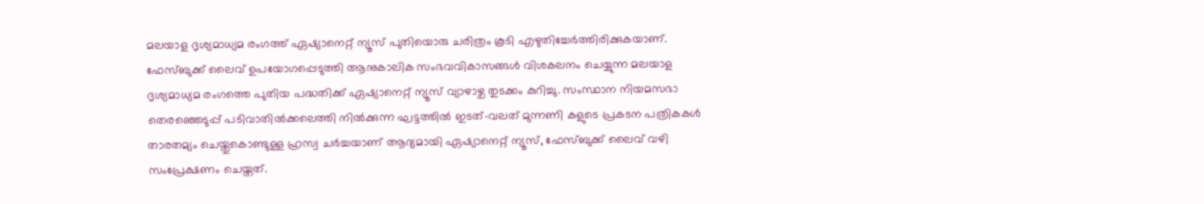മലയാള ദൃശ്യമാധ്യമ രംഗത്ത് ഏഷ്യാനെറ്റ് ന്യൂസ് പുതിയൊരു ചരിത്രം കൂടി എഴുതിച്ചേര്‍ത്തിരിക്കുകയാണ്. ഫേസ്ബുക്ക് ലൈവ് ഉപയോഗപ്പെടുത്തി ആനുകാലിക സംഭവവികാസങ്ങള്‍ വിശകലനം ചെയ്യുന്ന മലയാള ദൃശ്യമാധ്യമ രംഗത്തെ പുതിയ പദ്ധതിക്ക് ഏഷ്യാനെറ്റ് ന്യൂസ് വ്യാഴാഴ്ച തുടക്കം കുറിച്ചു. സംസ്ഥാന നിയമസഭാ തെരഞ്ഞെടുപ്പ് പടിവാതില്‍ക്കലെത്തി നില്‍ക്കുന്ന ഘട്ടത്തില്‍ ഇടത്-വലത് മുന്നണി കളുടെ പ്രകടന പത്രികകള്‍ താരതമ്യം ചെയ്തുകൊണ്ടുള്ള ഹ്രസ്വ ചര്‍ച്ചയാണ് ആദ്യമായി ഏഷ്യാനെറ്റ് ന്യൂസ്, ഫേസ്ബുക്ക് ലൈവ് വഴി സംപ്രേക്ഷണം ചെയ്തത്.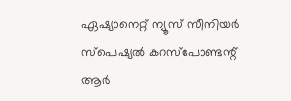ഏഷ്യാനെറ്റ് ന്യൂസ് സീനിയര്‍ സ്‌പെഷ്യല്‍ കറസ്‌പോണ്ടന്റ് ആര്‍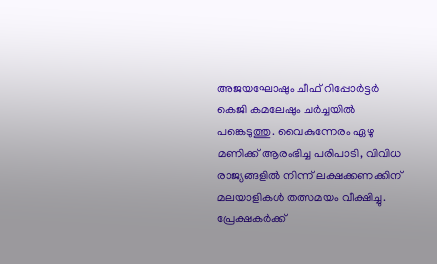അജയഘോഷും ചീഫ് റിപ്പോര്‍ട്ടര്‍ കെജി കമലേഷും ചര്‍ച്ചയില്‍ പങ്കെടുത്തു. വൈകുന്നേരം ഏഴു മണിക്ക് ആരംഭിച്ച പരിപാടി, വിവിധ രാജ്യങ്ങളില്‍ നിന്ന് ലക്ഷക്കണക്കിന് മലയാളികള്‍ തത്സമയം വീക്ഷിച്ചു. പ്രേക്ഷകര്‍ക്ക്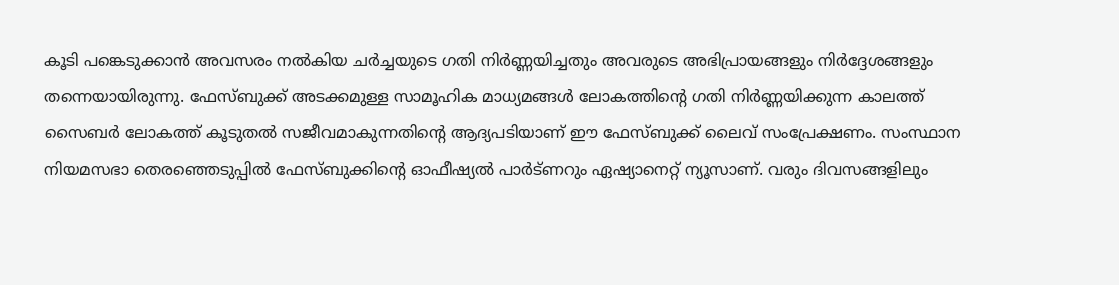കൂടി പങ്കെടുക്കാന്‍ അവസരം നല്‍കിയ ചര്‍ച്ചയുടെ ഗതി നിര്‍ണ്ണയിച്ചതും അവരുടെ അഭിപ്രായങ്ങളും നിര്‍ദ്ദേശങ്ങളും തന്നെയായിരുന്നു. ഫേസ്ബുക്ക് അടക്കമുള്ള സാമൂഹിക മാധ്യമങ്ങള്‍ ലോകത്തിന്റെ ഗതി നിര്‍ണ്ണയിക്കുന്ന കാലത്ത് സൈബര്‍ ലോകത്ത് കൂടുതല്‍ സജീവമാകുന്നതിന്റെ ആദ്യപടിയാണ് ഈ ഫേസ്ബുക്ക് ലൈവ് സംപ്രേക്ഷണം. സംസ്ഥാന നിയമസഭാ തെരഞ്ഞെടുപ്പില്‍ ഫേസ്ബുക്കിന്റെ ഓഫീഷ്യല്‍ പാര്‍ട്ണറും ഏഷ്യാനെറ്റ് ന്യൂസാണ്. വരും ദിവസങ്ങളിലും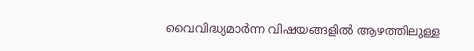വൈവിദ്ധ്യമാര്‍ന്ന വിഷയങ്ങളില്‍ ആഴത്തിലുള്ള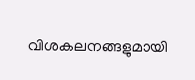വിശകലനങ്ങളുമായി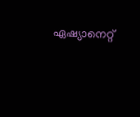ഏഷ്യാനെറ്റ്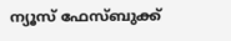ന്യൂസ് ഫേസ്ബുക്ക്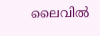ലൈവില്‍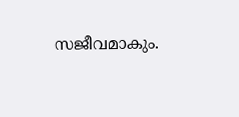സജീവമാകും.